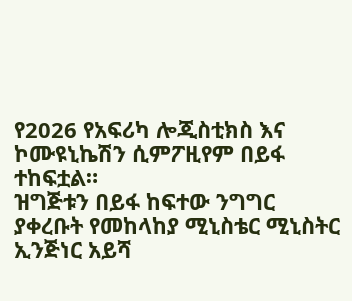የ2026 የአፍሪካ ሎጂስቲክስ እና ኮሙዩኒኬሽን ሲምፖዚየም በይፋ ተከፍቷል።
ዝግጅቱን በይፋ ከፍተው ንግግር ያቀረቡት የመከላከያ ሚኒስቴር ሚኒስትር ኢንጅነር አይሻ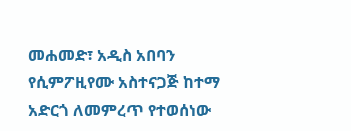መሐመድ፣ አዲስ አበባን የሲምፖዚየሙ አስተናጋጅ ከተማ አድርጎ ለመምረጥ የተወሰነው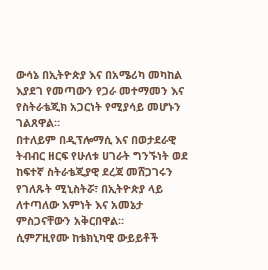ውሳኔ በኢትዮጵያ እና በአሜሪካ መካከል እያደገ የመጣውን የጋራ መተማመን እና የስትራቴጂክ አጋርነት የሚያሳይ መሆኑን ገልጸዋል።
በተለይም በዲፕሎማሲ እና በወታደራዊ ትብብር ዘርፍ የሁለቱ ሀገራት ግንኙነት ወደ ከፍተኛ ስትራቴጂያዊ ደረጃ መሸጋገሩን የገለጹት ሚኒስትሯ፣ በኢትዮጵያ ላይ ለተጣለው እምነት እና አመኔታ ምስጋናቸውን አቅርበዋል።
ሲምፖዚየሙ ከቴክኒካዊ ውይይቶች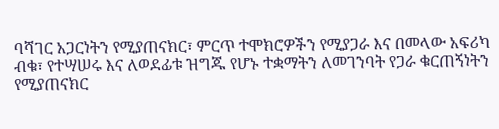ባሻገር አጋርነትን የሚያጠናክር፣ ምርጥ ተሞክሮዎችን የሚያጋራ እና በመላው አፍሪካ ብቁ፣ የተሣሠሩ እና ለወደፊቱ ዝግጁ የሆኑ ተቋማትን ለመገንባት የጋራ ቁርጠኝነትን የሚያጠናክር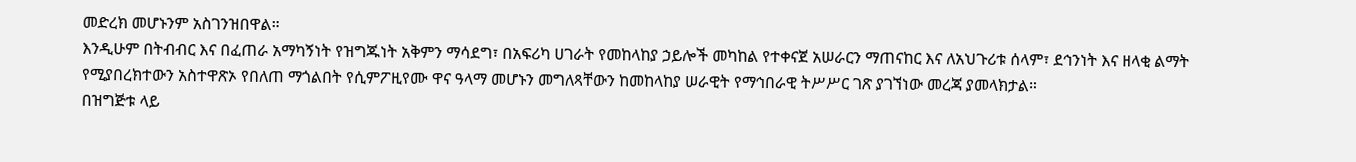መድረክ መሆኑንም አስገንዝበዋል።
እንዲሁም በትብብር እና በፈጠራ አማካኝነት የዝግጁነት አቅምን ማሳደግ፣ በአፍሪካ ሀገራት የመከላከያ ኃይሎች መካከል የተቀናጀ አሠራርን ማጠናከር እና ለአህጉሪቱ ሰላም፣ ደኅንነት እና ዘላቂ ልማት የሚያበረክተውን አስተዋጽኦ የበለጠ ማጎልበት የሲምፖዚየሙ ዋና ዓላማ መሆኑን መግለጻቸውን ከመከላከያ ሠራዊት የማኅበራዊ ትሥሥር ገጽ ያገኘነው መረጃ ያመላክታል።
በዝግጅቱ ላይ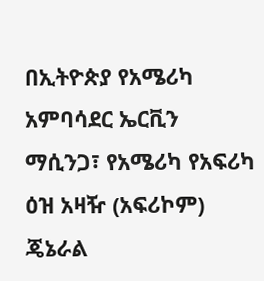በኢትዮጵያ የአሜሪካ አምባሳደር ኤርቪን ማሲንጋ፣ የአሜሪካ የአፍሪካ ዕዝ አዛዥ (አፍሪኮም) ጄኔራል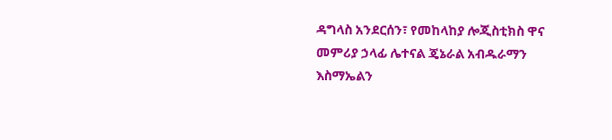ዳግላስ አንደርሰን፣ የመከላከያ ሎጂስቲክስ ዋና መምሪያ ኃላፊ ሌተናል ጄኔራል አብዱራማን እስማኤልን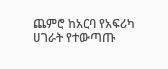ጨምሮ ከአርባ የአፍሪካ ሀገራት የተውጣጡ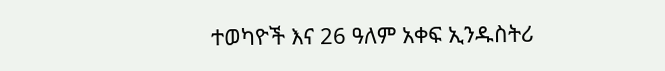ተወካዮች እና 26 ዓለም አቀፍ ኢንዱስትሪ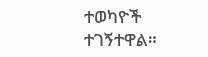ተወካዮች ተገኝተዋል።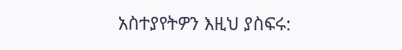አስተያየትዎን እዚህ ያስፍሩ: